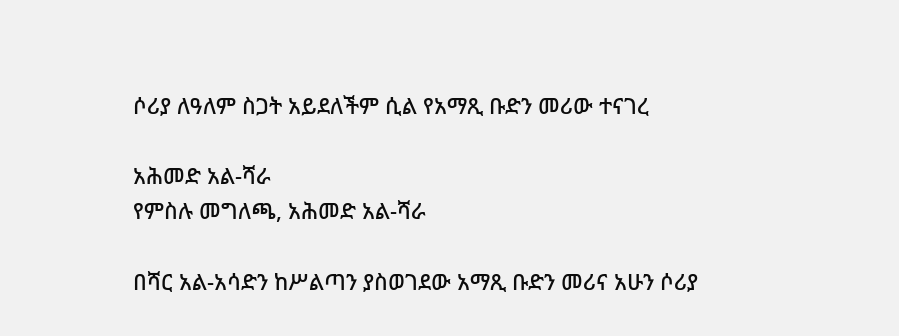ሶሪያ ለዓለም ስጋት አይደለችም ሲል የአማጺ ቡድን መሪው ተናገረ

አሕመድ አል-ሻራ
የምስሉ መግለጫ, አሕመድ አል-ሻራ

በሻር አል-አሳድን ከሥልጣን ያስወገደው አማጺ ቡድን መሪና አሁን ሶሪያ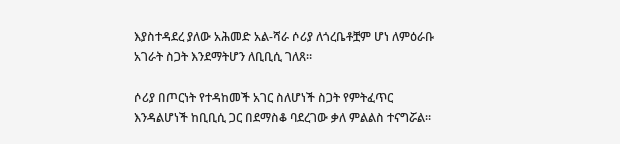እያስተዳደረ ያለው አሕመድ አል-ሻራ ሶሪያ ለጎረቤቶቿም ሆነ ለምዕራቡ አገራት ስጋት እንደማትሆን ለቢቢሲ ገለጸ።

ሶሪያ በጦርነት የተዳከመች አገር ስለሆነች ስጋት የምትፈጥር እንዳልሆነች ከቢቢሲ ጋር በደማስቆ ባደረገው ቃለ ምልልስ ተናግሯል።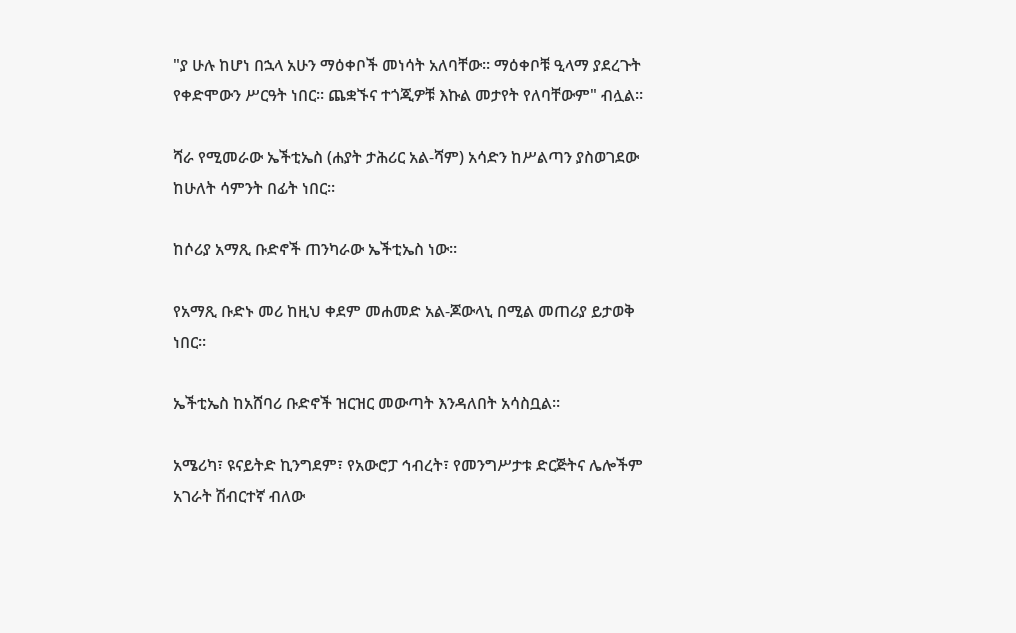"ያ ሁሉ ከሆነ በኋላ አሁን ማዕቀቦች መነሳት አለባቸው። ማዕቀቦቹ ዒላማ ያደረጉት የቀድሞውን ሥርዓት ነበር። ጨቋኙና ተጎጂዎቹ እኩል መታየት የለባቸውም" ብሏል።

ሻራ የሚመራው ኤችቲኤስ (ሐያት ታሕሪር አል-ሻም) አሳድን ከሥልጣን ያስወገደው ከሁለት ሳምንት በፊት ነበር።

ከሶሪያ አማጺ ቡድኖች ጠንካራው ኤችቲኤስ ነው።

የአማጺ ቡድኑ መሪ ከዚህ ቀደም መሐመድ አል-ጆውላኒ በሚል መጠሪያ ይታወቅ ነበር።

ኤችቲኤስ ከአሸባሪ ቡድኖች ዝርዝር መውጣት እንዳለበት አሳስቧል።

አሜሪካ፣ ዩናይትድ ኪንግደም፣ የአውሮፓ ኅብረት፣ የመንግሥታቱ ድርጅትና ሌሎችም አገራት ሽብርተኛ ብለው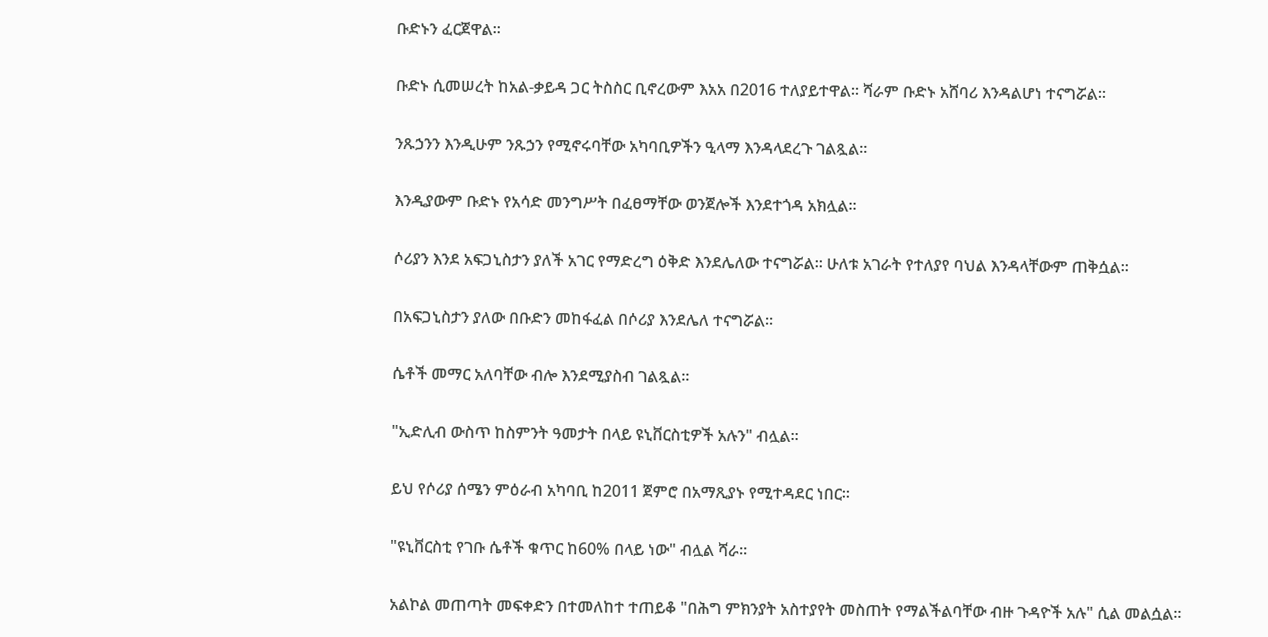ቡድኑን ፈርጀዋል።

ቡድኑ ሲመሠረት ከአል-ቃይዳ ጋር ትስስር ቢኖረውም እአአ በ2016 ተለያይተዋል። ሻራም ቡድኑ አሸባሪ እንዳልሆነ ተናግሯል።

ንጹኃንን እንዲሁም ንጹኃን የሚኖሩባቸው አካባቢዎችን ዒላማ እንዳላደረጉ ገልጿል።

እንዲያውም ቡድኑ የአሳድ መንግሥት በፈፀማቸው ወንጀሎች እንደተጎዳ አክሏል።

ሶሪያን እንደ አፍጋኒስታን ያለች አገር የማድረግ ዕቅድ እንደሌለው ተናግሯል። ሁለቱ አገራት የተለያየ ባህል እንዳላቸውም ጠቅሷል።

በአፍጋኒስታን ያለው በቡድን መከፋፈል በሶሪያ እንደሌለ ተናግሯል።

ሴቶች መማር አለባቸው ብሎ እንደሚያስብ ገልጿል።

"ኢድሊብ ውስጥ ከስምንት ዓመታት በላይ ዩኒቨርስቲዎች አሉን" ብሏል።

ይህ የሶሪያ ሰሜን ምዕራብ አካባቢ ከ2011 ጀምሮ በአማጺያኑ የሚተዳደር ነበር።

"ዩኒቨርስቲ የገቡ ሴቶች ቁጥር ከ60% በላይ ነው" ብሏል ሻራ።

አልኮል መጠጣት መፍቀድን በተመለከተ ተጠይቆ "በሕግ ምክንያት አስተያየት መስጠት የማልችልባቸው ብዙ ጉዳዮች አሉ" ሲል መልሷል።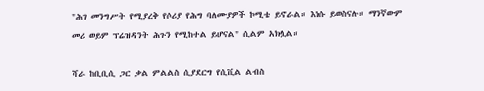"ሕገ መንግሥት የሚያረቅ የሶሪያ የሕግ ባለሙያዎች ኮሚቴ ይኖራል። እነሱ ይወስናሉ። ማንኛውም መሪ ወይም ፕሬዝዳንት ሕጉን የሚከተል ይሆናል" ሲልም አክሏል።

ሻራ ከቢቢሲ ጋር ቃል ምልልስ ሲያደርግ የሲቪል ልብስ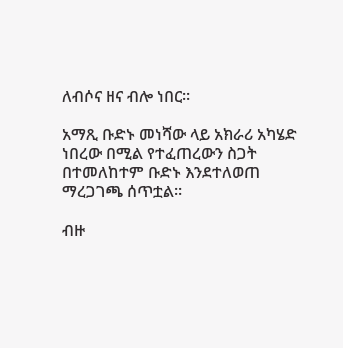ለብሶና ዘና ብሎ ነበር።

አማጺ ቡድኑ መነሻው ላይ አክራሪ አካሄድ ነበረው በሚል የተፈጠረውን ስጋት በተመለከተም ቡድኑ እንደተለወጠ ማረጋገጫ ሰጥቷል።

ብዙ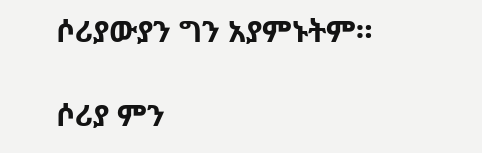ሶሪያውያን ግን አያምኑትም።

ሶሪያ ምን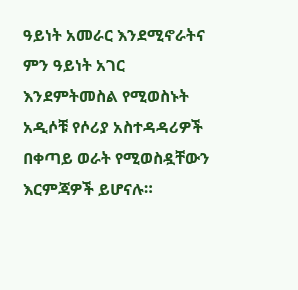ዓይነት አመራር እንደሚኖራትና ምን ዓይነት አገር እንደምትመስል የሚወስኑት አዲሶቹ የሶሪያ አስተዳዳሪዎች በቀጣይ ወራት የሚወስዷቸውን እርምጃዎች ይሆናሉ።